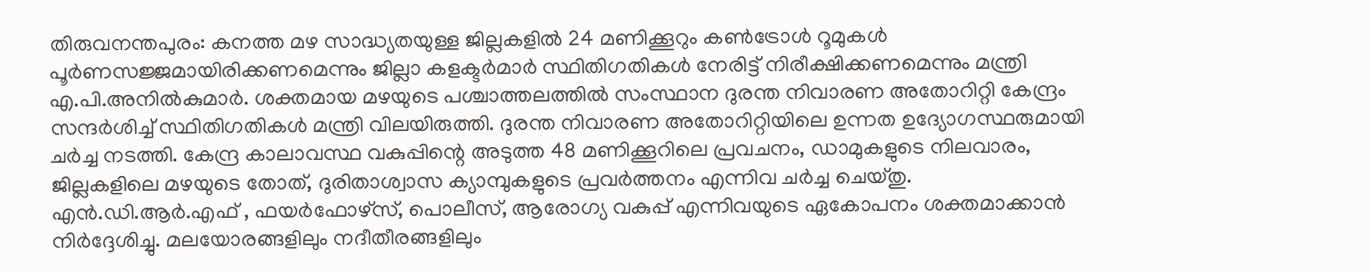തിരുവനന്തപുരം: കനത്ത മഴ സാദ്ധ്യതയുള്ള ജില്ലകളിൽ 24 മണിക്കൂറും കൺട്രോൾ റൂമുകൾ പൂർണസജ്ജമായിരിക്കണമെന്നും ജില്ലാ കളക്ടർമാർ സ്ഥിതിഗതികൾ നേരിട്ട് നിരീക്ഷിക്കണമെന്നും മന്ത്രി എ.പി.അനിൽകുമാർ. ശക്തമായ മഴയുടെ പശ്ചാത്തലത്തിൽ സംസ്ഥാന ദുരന്ത നിവാരണ അതോറിറ്റി കേന്ദ്രം സന്ദർശിച്ച് സ്ഥിതിഗതികൾ മന്ത്രി വിലയിരുത്തി. ദുരന്ത നിവാരണ അതോറിറ്റിയിലെ ഉന്നത ഉദ്യോഗസ്ഥരുമായി ചർച്ച നടത്തി. കേന്ദ്ര കാലാവസ്ഥ വകുപ്പിന്റെ അടുത്ത 48 മണിക്കൂറിലെ പ്രവചനം, ഡാമുകളുടെ നിലവാരം, ജില്ലകളിലെ മഴയുടെ തോത്, ദുരിതാശ്വാസ ക്യാമ്പുകളുടെ പ്രവർത്തനം എന്നിവ ചർച്ച ചെയ്തു.
എൻ.ഡി.ആർ.എഫ് , ഫയർഫോഴ്സ്, പൊലീസ്, ആരോഗ്യ വകുപ്പ് എന്നിവയുടെ ഏകോപനം ശക്തമാക്കാൻ നിർദ്ദേശിച്ചു. മലയോരങ്ങളിലും നദീതീരങ്ങളിലും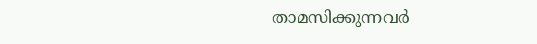താമസിക്കുന്നവർ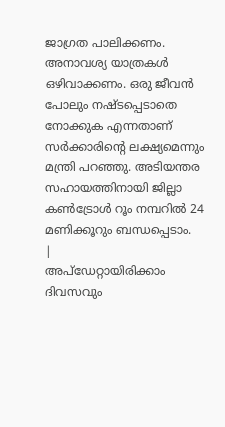ജാഗ്രത പാലിക്കണം. അനാവശ്യ യാത്രകൾ ഒഴിവാക്കണം. ഒരു ജീവൻ പോലും നഷ്ടപ്പെടാതെ നോക്കുക എന്നതാണ് സർക്കാരിന്റെ ലക്ഷ്യമെന്നും മന്ത്രി പറഞ്ഞു. അടിയന്തര സഹായത്തിനായി ജില്ലാ കൺട്രോൾ റൂം നമ്പറിൽ 24 മണിക്കൂറും ബന്ധപ്പെടാം.
|
അപ്ഡേറ്റായിരിക്കാം ദിവസവും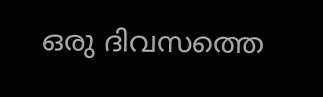ഒരു ദിവസത്തെ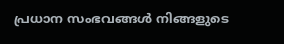പ്രധാന സംഭവങ്ങൾ നിങ്ങളുടെ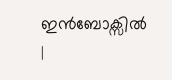ഇൻബോക്സിൽ |